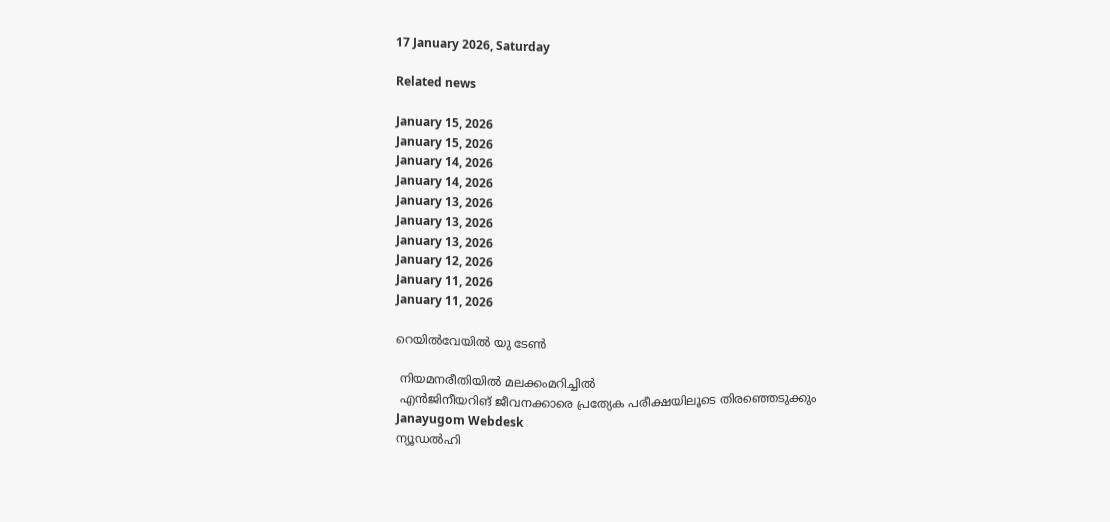17 January 2026, Saturday

Related news

January 15, 2026
January 15, 2026
January 14, 2026
January 14, 2026
January 13, 2026
January 13, 2026
January 13, 2026
January 12, 2026
January 11, 2026
January 11, 2026

റെയില്‍വേയില്‍ യു ടേണ്‍

 നിയമനരീതിയില്‍ മലക്കംമറിച്ചില്‍
 എന്‍ജിനീയറിങ് ജീവനക്കാരെ പ്രത്യേക പരീക്ഷയിലൂടെ തിരഞ്ഞെടുക്കും
Janayugom Webdesk
ന്യൂഡല്‍ഹി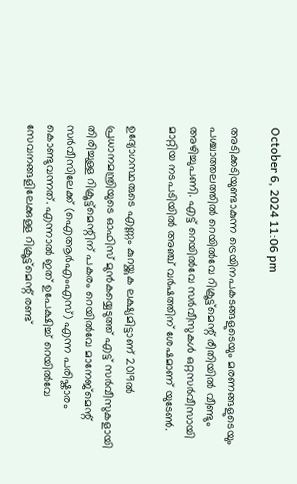October 6, 2024 11:06 pm

അടിക്കടിയുണ്ടാകുന്ന ട്രെയിനപകടങ്ങളുടെയും മരണങ്ങളുടെയും പശ്ചാത്തലത്തില്‍ റെയില്‍വേ റിക്രൂട്ട്മെന്റ് രീതിയില്‍ വീണ്ടും അഴിച്ചുപണി. എട്ട് റെയില്‍വേ സര്‍വീസുകള്‍ ഒറ്റസര്‍വീസായി മാറ്റിയ നടപടിയില്‍ അഞ്ച് വര്‍ഷത്തിന് ശേഷമാണ് യുടേണ്‍.

ഉദ്യോഗസ്ഥരുടെ എണ്ണം കുറയ്ക്കുക ലക്ഷ്യമിട്ടാണ് 2019ല്‍ പ്രധാനമന്ത്രിയുടെ ഓഫിസ് മുന്‍കയ്യെടുത്ത് എട്ട് സര്‍വീസുകളായി തിരിച്ചുള്ള റിക്രൂട്ട്മെന്റിന് പകരം റെയില്‍വേ മാനേജ്മെന്റ് സര്‍വീസിലേക്ക് (ഐആര്‍എംഎസ്) എന്ന പരിഷ്കാരം കൊണ്ടുവന്നത്. എന്നാല്‍ ഇത് ഉപേക്ഷിച്ച് റെയില്‍വേ സേവനങ്ങളിലേക്കുള്ള റിക്രൂട്ട്മെന്റ് രണ്ട്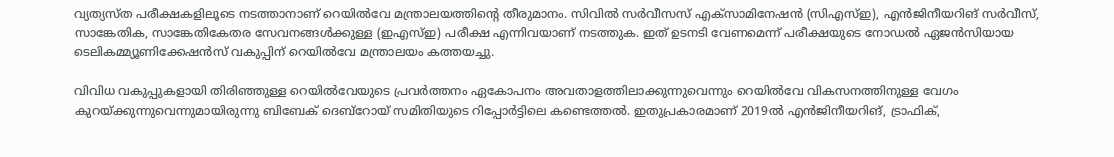വ്യത്യസ്ത പരീക്ഷകളിലൂടെ നടത്താനാണ് റെയില്‍വേ മന്ത്രാലയത്തിന്റെ തീരുമാനം. സിവില്‍ സര്‍വീസസ് എക്സാമിനേഷന്‍ (സിഎസ്ഇ), എന്‍ജിനീയറിങ് സര്‍വീസ്, സാങ്കേതിക, സാങ്കേതികേതര സേവനങ്ങള്‍ക്കുള്ള (ഇഎസ്ഇ) പരീക്ഷ എന്നിവയാണ് നടത്തുക. ഇത് ഉടനടി വേണമെന്ന് പരീക്ഷയുടെ നോഡല്‍ ഏജന്‍സിയായ ടെലികമ്മ്യൂണിക്കേഷന്‍സ് വകുപ്പിന് റെയില്‍വേ മന്ത്രാലയം കത്തയച്ചു.

വിവിധ വകുപ്പുകളായി തിരിഞ്ഞുള്ള റെയിൽവേയുടെ പ്രവർത്തനം ഏകോപനം അവതാളത്തിലാക്കുന്നുവെന്നും റെയിൽവേ വികസനത്തിനുള്ള വേഗം കുറയ്ക്കുന്നുവെന്നുമായിരുന്നു ബിബേക് ദെബ്റോയ് സമിതിയുടെ റിപ്പോര്‍ട്ടിലെ കണ്ടെത്തല്‍. ഇതുപ്രകാരമാണ് 2019ല്‍ എന്‍ജിനീയറിങ്, ട്രാഫിക്,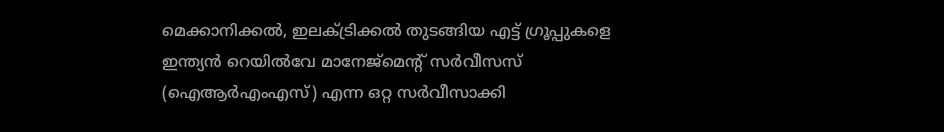മെക്കാനിക്കൽ, ഇലക്ട്രിക്കൽ തുടങ്ങിയ എട്ട് ഗ്രൂപ്പുകളെ ഇന്ത്യൻ റെയിൽവേ മാനേജ്മെന്റ് സർവീസസ് (ഐആര്‍എംഎസ്) എന്ന ഒറ്റ സർവീസാക്കി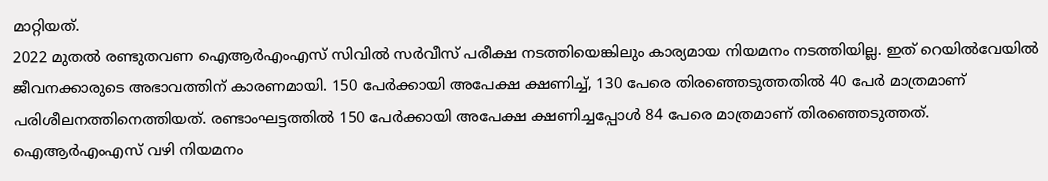മാറ്റിയത്.
2022 മുതല്‍ രണ്ടുതവണ ഐആര്‍എംഎസ് സിവില്‍ സര്‍വീസ് പരീക്ഷ നടത്തിയെങ്കിലും കാര്യമായ നിയമനം നടത്തിയില്ല. ഇത് റെയില്‍വേയില്‍ ജീവനക്കാരുടെ അഭാവത്തിന് കാരണമായി. 150 പേര്‍ക്കായി അപേക്ഷ ക്ഷണിച്ച്, 130 പേരെ തിരഞ്ഞെടുത്തതില്‍ 40 പേര്‍ മാത്രമാണ് പരിശീലനത്തിനെത്തിയത്. രണ്ടാംഘട്ടത്തില്‍ 150 പേര്‍ക്കായി അപേക്ഷ ക്ഷണിച്ചപ്പോള്‍ 84 പേരെ മാത്രമാണ് തിരഞ്ഞെടുത്തത്. ഐആര്‍എംഎസ് വഴി നിയമനം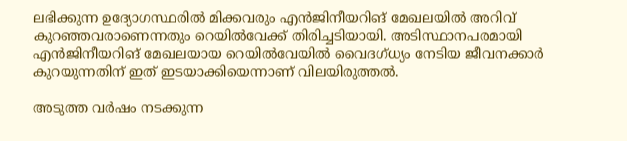ലഭിക്കുന്ന ഉദ്യോഗസ്ഥരില്‍ മിക്കവരും എന്‍ജിനീയറിങ് മേഖലയില്‍ അറിവ് കുറഞ്ഞവരാണെന്നതും റെയില്‍വേക്ക് തിരിച്ചടിയായി. അടിസ്ഥാനപരമായി എന്‍ജിനീയറിങ് മേഖലയായ റെയില്‍വേയില്‍ വൈദഗ്ധ്യം നേടിയ ജീവനക്കാര്‍ കുറയുന്നതിന് ഇത് ഇടയാക്കിയെന്നാണ് വിലയിരുത്തല്‍.

അടുത്ത വര്‍ഷം നടക്കുന്ന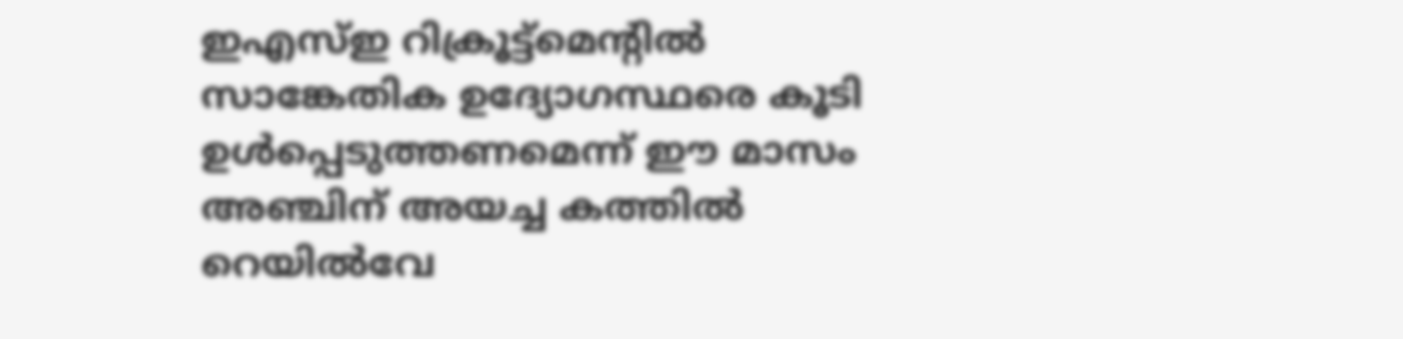ഇഎസ്ഇ റിക്രൂട്ട്മെന്റില്‍ സാങ്കേതിക ഉദ്യോഗസ്ഥരെ കൂടി ഉള്‍പ്പെടുത്തണമെന്ന് ഈ മാസം അഞ്ചിന് അയച്ച കത്തില്‍ റെയില്‍വേ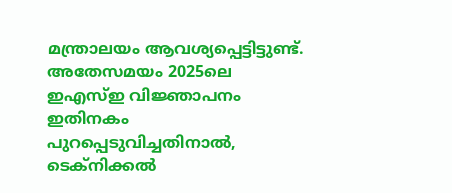മന്ത്രാലയം ആവശ്യപ്പെട്ടിട്ടുണ്ട്. അതേസമയം 2025ലെ ഇഎസ്ഇ വിജ്ഞാപനം ഇതിനകം പുറപ്പെടുവിച്ചതിനാല്‍, ടെക്നിക്കല്‍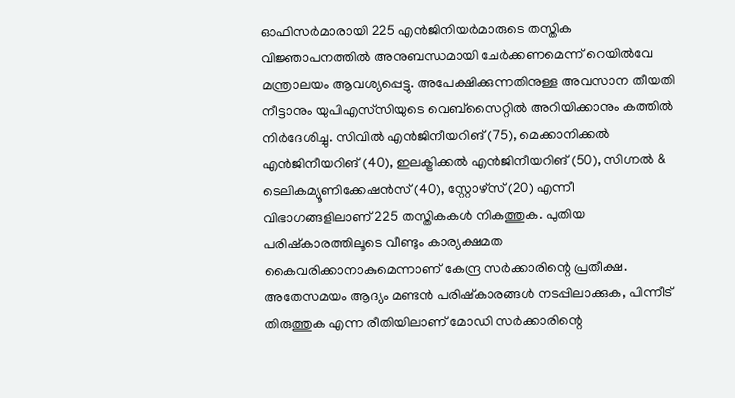ഓഫിസര്‍മാരായി 225 എന്‍ജിനിയര്‍മാരുടെ തസ്തിക വിജ്ഞാപനത്തില്‍ അനുബന്ധമായി ചേര്‍ക്കണമെന്ന് റെയില്‍വേ മന്ത്രാലയം ആവശ്യപ്പെട്ടു. അപേക്ഷിക്കുന്നതിനുള്ള അവസാന തീയതി നീട്ടാനും യുപിഎസ‍്സിയുടെ വെബ്സൈറ്റില്‍ അറിയിക്കാനും കത്തില്‍ നിര്‍ദേശിച്ചു. സിവിൽ എൻജിനീയറിങ് (75), മെക്കാനിക്കൽ എൻജിനീയറിങ് (40), ഇലക്ട്രിക്കൽ എൻജിനീയറിങ് (50), സിഗ്നൽ & ടെലികമ്യൂണിക്കേഷൻസ് (40), സ്റ്റോഴ്സ് (20) എന്നീ വിഭാഗങ്ങളിലാണ് 225 തസ്തികകൾ നികത്തുക. പുതിയ പരിഷ്കാരത്തിലൂടെ വീണ്ടും കാര്യക്ഷമത കൈവരിക്കാനാകുമെന്നാണ് കേന്ദ്ര സര്‍ക്കാരിന്റെ പ്രതീക്ഷ.
അതേസമയം ആദ്യം മണ്ടന്‍ പരിഷ്കാരങ്ങള്‍ നടപ്പിലാക്കുക, പിന്നീട് തിരുത്തുക എന്ന രീതിയിലാണ് മോഡി സര്‍ക്കാരിന്റെ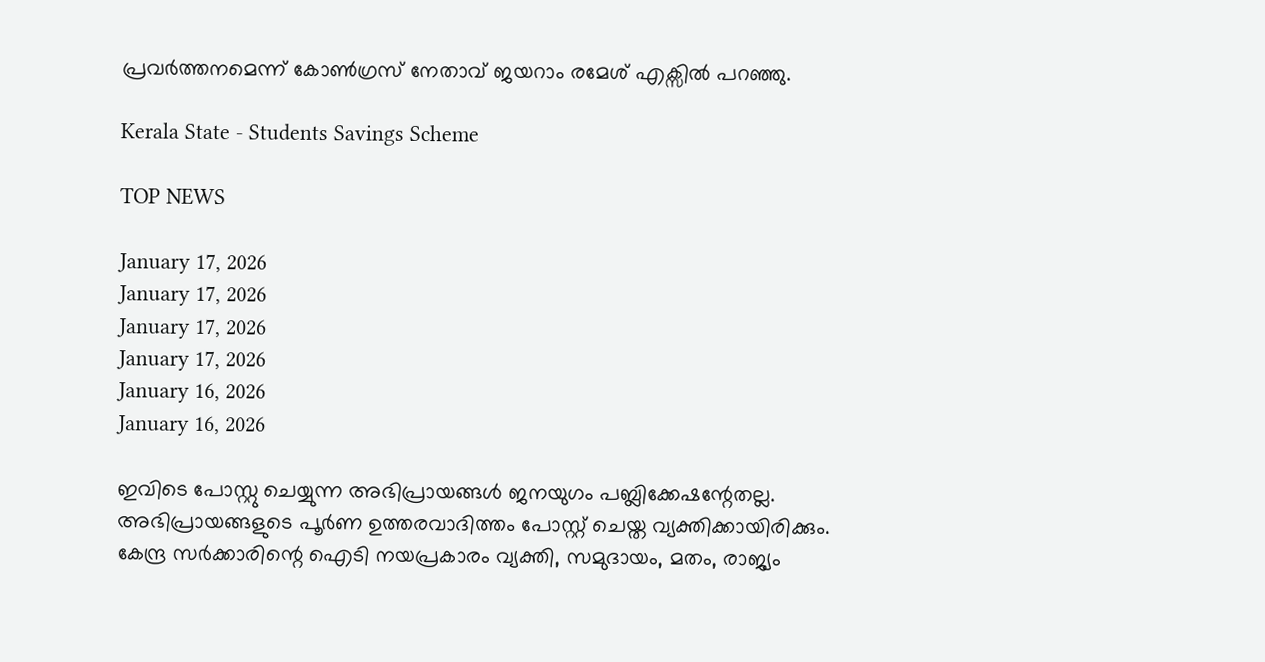പ്രവര്‍ത്തനമെന്ന് കോണ്‍ഗ്രസ് നേതാവ് ജയറാം രമേശ് എക്സില്‍ പറഞ്ഞു.

Kerala State - Students Savings Scheme

TOP NEWS

January 17, 2026
January 17, 2026
January 17, 2026
January 17, 2026
January 16, 2026
January 16, 2026

ഇവിടെ പോസ്റ്റു ചെയ്യുന്ന അഭിപ്രായങ്ങള്‍ ജനയുഗം പബ്ലിക്കേഷന്റേതല്ല. അഭിപ്രായങ്ങളുടെ പൂര്‍ണ ഉത്തരവാദിത്തം പോസ്റ്റ് ചെയ്ത വ്യക്തിക്കായിരിക്കും. കേന്ദ്ര സര്‍ക്കാരിന്റെ ഐടി നയപ്രകാരം വ്യക്തി, സമുദായം, മതം, രാജ്യം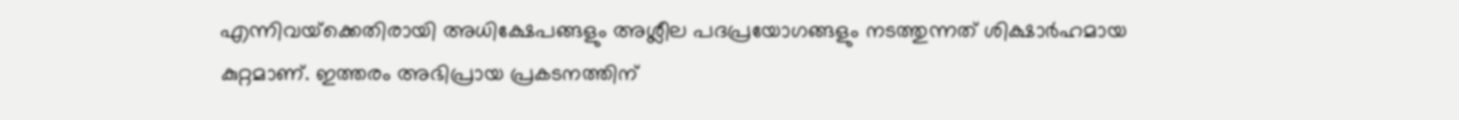എന്നിവയ്‌ക്കെതിരായി അധിക്ഷേപങ്ങളും അശ്ലീല പദപ്രയോഗങ്ങളും നടത്തുന്നത് ശിക്ഷാര്‍ഹമായ കുറ്റമാണ്. ഇത്തരം അഭിപ്രായ പ്രകടനത്തിന്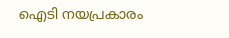ഐടി നയപ്രകാരം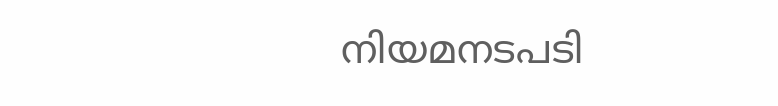നിയമനടപടി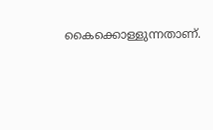കൈക്കൊള്ളുന്നതാണ്.